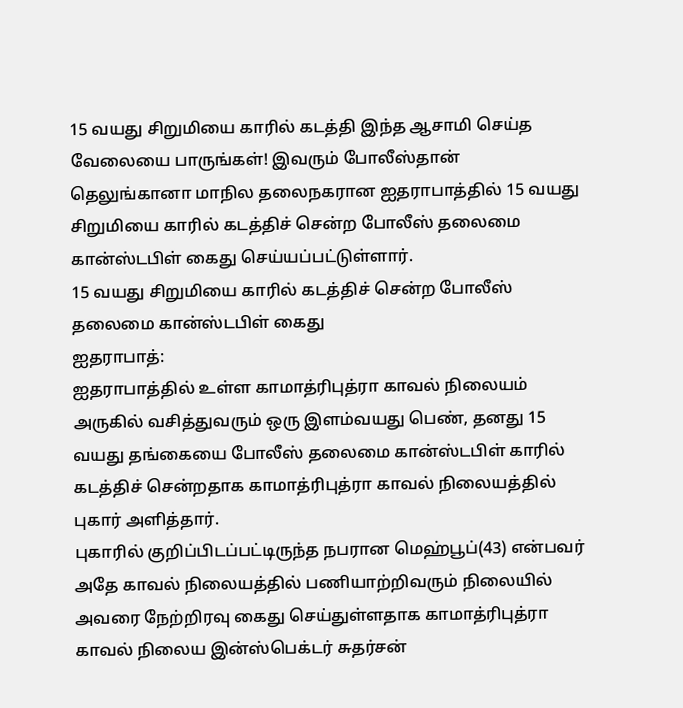15 வயது சிறுமியை காரில் கடத்தி இந்த ஆசாமி செய்த வேலையை பாருங்கள்! இவரும் போலீஸ்தான்
தெலுங்கானா மாநில தலைநகரான ஐதராபாத்தில் 15 வயது சிறுமியை காரில் கடத்திச் சென்ற போலீஸ் தலைமை கான்ஸ்டபிள் கைது செய்யப்பட்டுள்ளார்.
15 வயது சிறுமியை காரில் கடத்திச் சென்ற போலீஸ் தலைமை கான்ஸ்டபிள் கைது
ஐதராபாத்:
ஐதராபாத்தில் உள்ள காமாத்ரிபுத்ரா காவல் நிலையம் அருகில் வசித்துவரும் ஒரு இளம்வயது பெண், தனது 15 வயது தங்கையை போலீஸ் தலைமை கான்ஸ்டபிள் காரில் கடத்திச் சென்றதாக காமாத்ரிபுத்ரா காவல் நிலையத்தில் புகார் அளித்தார்.
புகாரில் குறிப்பிடப்பட்டிருந்த நபரான மெஹ்பூப்(43) என்பவர் அதே காவல் நிலையத்தில் பணியாற்றிவரும் நிலையில் அவரை நேற்றிரவு கைது செய்துள்ளதாக காமாத்ரிபுத்ரா காவல் நிலைய இன்ஸ்பெக்டர் சுதர்சன்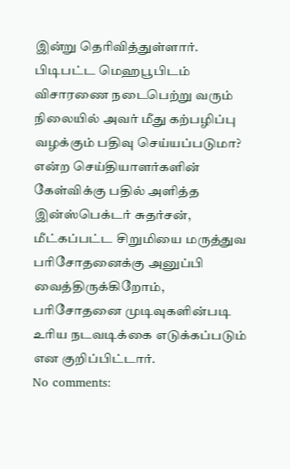இன்று தெரிவித்துள்ளார்.
பிடிபட்ட மெஹபூபிடம் விசாரணை நடைபெற்று வரும் நிலையில் அவர் மீது கற்பழிப்பு வழக்கும் பதிவு செய்யப்படுமா?
என்ற செய்தியாளர்களின் கேள்விக்கு பதில் அளித்த இன்ஸ்பெக்டர் சுதர்சன், மீட்கப்பட்ட சிறுமியை மருத்துவ பரிசோதனைக்கு அனுப்பி வைத்திருக்கிறோம், பரிசோதனை முடிவுகளின்படி உரிய நடவடிக்கை எடுக்கப்படும் என குறிப்பிட்டார்.
No comments: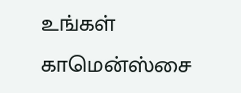உங்கள் காமென்ஸ்சை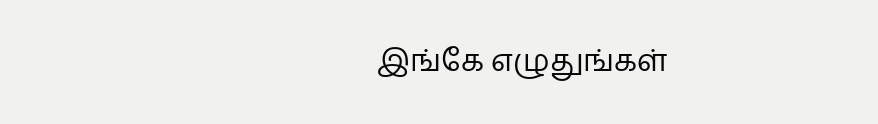இங்கே எழுதுங்கள்